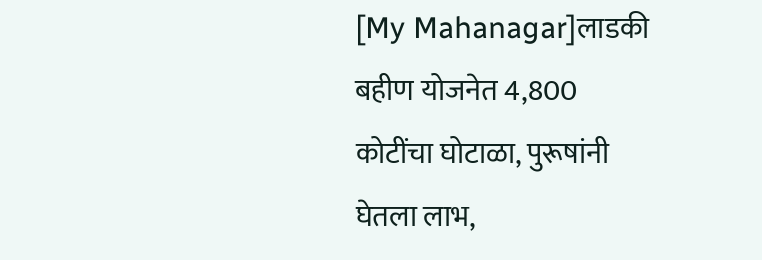[My Mahanagar]लाडकी बहीण योजनेत 4,800 कोटींचा घोटाळा, पुरूषांनी घेतला लाभ,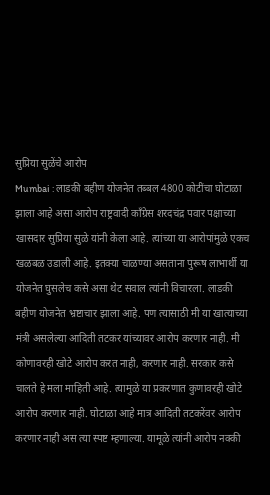सुप्रिया सुळेंचे आरोप
Mumbai : लाडकी बहीण योजनेत तब्बल 4800 कोटींचा घोटाळा झाला आहे असा आरोप राष्ट्रवादी काँग्रेस शरदचंद्र पवार पक्षाच्या खासदार सुप्रिया सुळे यांनी केला आहे. त्यांच्या या आरोपांमुळे एकच खळबळ उडाली आहे. इतक्या चाळण्या असताना पुरूष लाभार्थी या योजनेत घुसलेच कसे असा थेट सवाल त्यांनी विचारला. लाडकी बहीण योजनेत भ्रष्टाचार झाला आहे. पण त्यासाठी मी या खात्याच्या मंत्री असलेल्या आदिती तटकर यांच्यावर आरोप करणार नाही. मी कोणावरही खोटे आरोप करत नाही, करणार नाही. सरकार कसे चालते हे मला माहिती आहे. त्यामुळे या प्रकरणात कुणावरही खोटे आरोप करणार नाही. घोटाळा आहे मात्र आदिती तटकरेंवर आरोप करणार नाही अस त्या स्पष्ट म्हणाल्या. यामूळे त्यांनी आरोप नक्की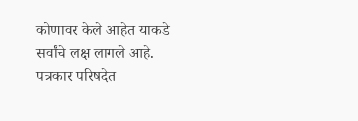कोणावर केले आहेत याकडे सर्वांचे लक्ष लागले आहे. पत्रकार परिषदेत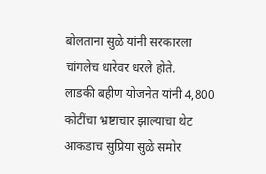बोलताना सुळे यांनी सरकारला चांगलेच धारेवर धरले होते.
लाडकी बहीण योजनेत यांनी 4,800 कोटींचा भ्रष्टाचार झाल्याचा थेट आकडाच सुप्रिया सुळे समोर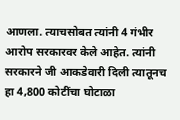आणला. त्याचसोबत त्यांनी 4 गंभीर आरोप सरकारवर केले आहेत. त्यांनी सरकारने जी आकडेवारी दिली त्यातूनच हा 4,800 कोटींचा घोटाळा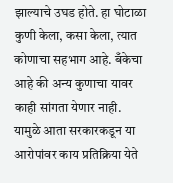झाल्याचे उघड होते. हा घोटाळा कुणी केला, कसा केला, त्यात कोणाचा सहभाग आहे. बँकेचा आहे की अन्य कुणाचा यावर काही सांगता येणार नाही. यामुळे आता सरकारकडून या आरोपांवर काय प्रतिक्रिया येते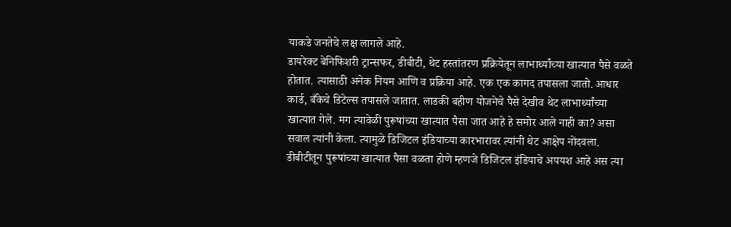याकडे जनतेचे लक्ष लागले आहे.
डायरेक्ट बेनिफिशरी ट्रान्सफर, डीबीटी, थेट हस्तांतरण प्रक्रियेतून लाभार्थ्यांच्या खात्यात पैसे वळते होतात. त्यासाठी अनेक नियम आणि व प्रक्रिया आहे. एक एक कागद तपासला जातो. आधार कार्ड, बँकेचे डिटेल्स तपासले जातात. लाडकी बहीण योजनेचे पैसे देखीव थेट लाभार्थ्यांच्या खात्यात गेले. मग त्यावेळी पुरूषांच्या खात्यात पैसा जात आहे हे समोर आले नाही का? असा सवाल त्यांनी केला. त्यामुळे डिजिटल इंडियाच्या कारभारावर त्यांनी थेट आक्षेप नोंदवला. डीबीटीतून पुरूषांच्या खात्यात पैसा वळता होणे म्हणजे डिजिटल इंडियाचे अपयश आहे अस त्या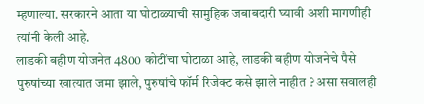म्हणाल्या. सरकारने आता या घोटाळ्याची सामुहिक जबाबदारी घ्यावी अशी मागणीही त्यांनी केली आहे.
लाडकी बहीण योजनेत 4800 कोटींचा घोटाळा आहे, लाडकी बहीण योजनेचे पैसे पुरुषांच्या खात्यात जमा झाले, पुरुषांचे फॉर्म रिजेक्ट कसे झाले नाहीत ? असा सवालही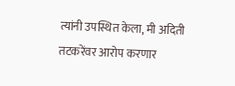त्यांनी उपस्थित केला, मी अदिती तटकरेंवर आरोप करणार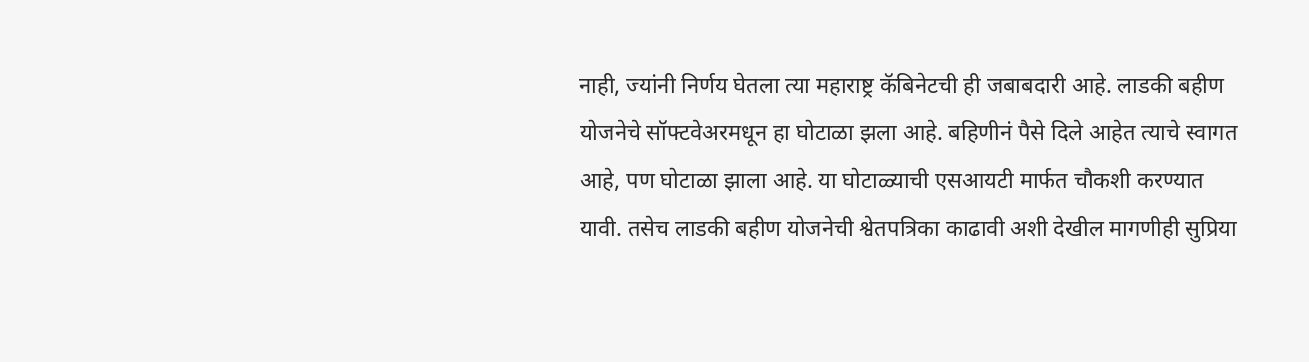नाही, ज्यांनी निर्णय घेतला त्या महाराष्ट्र कॅबिनेटची ही जबाबदारी आहे. लाडकी बहीण योजनेचे सॉफ्टवेअरमधून हा घोटाळा झला आहे. बहिणीनं पैसे दिले आहेत त्याचे स्वागत आहे, पण घोटाळा झाला आहे. या घोटाळ्याची एसआयटी मार्फत चौकशी करण्यात यावी. तसेच लाडकी बहीण योजनेची श्वेतपत्रिका काढावी अशी देखील मागणीही सुप्रिया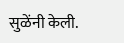सुळेंनी केली.